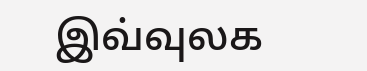இவ்வுலக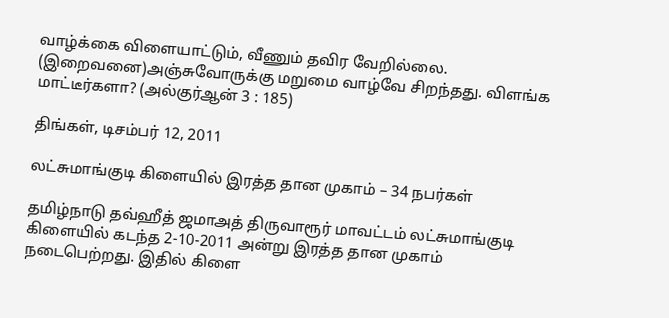வாழ்க்கை விளையாட்டும், வீணும் தவிர வேறில்லை. (இறைவனை)அஞ்சுவோருக்கு மறுமை வாழ்வே சிறந்தது. விளங்க மாட்டீர்களா? (அல்குர்ஆன் 3 : 185)

திங்கள், டிசம்பர் 12, 2011

லட்சுமாங்குடி கிளையில் இரத்த தான முகாம் – 34 நபர்கள்

தமிழ்நாடு தவ்ஹீத் ஜமாஅத் திருவாரூர் மாவட்டம் லட்சுமாங்குடி கிளையில் கடந்த 2-10-2011 அன்று இரத்த தான முகாம் நடைபெற்றது. இதில் கிளை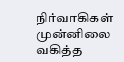நிர்வாகிகள் முன்னிலை வகித்த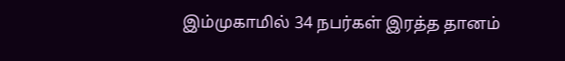இம்முகாமில் 34 நபர்கள் இரத்த தானம்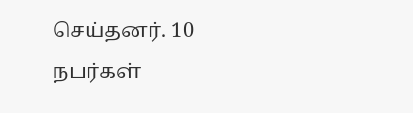செய்தனர். 10 நபர்கள்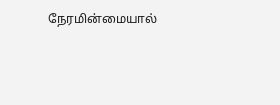நேரமின்மையால்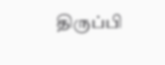திருப்பி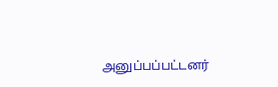அனுப்பப்பட்டனர்